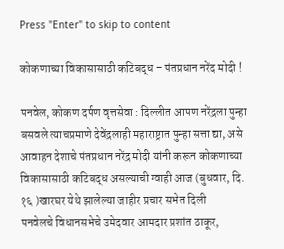Press "Enter" to skip to content

कोकणाच्या विकासासाठी कटिबद्ध – पंतप्रधान नरेंद मोदी !

पनवेल, कोकण दर्पण वृत्तसेवा : दिल्लीत आपण नरेंद्रला पुन्हा बसवले त्याचप्रमाणे देवेंद्रलाही महाराष्ट्रात पुन्हा सत्ता द्या, असे आवाहन देशाचे पंतप्रधान नरेंद्र मोदी यांनी करून कोकणाच्या विकासासाठी कटिबद्ध असल्याची ग्वाही आज (बुधवार, दि. १६ )खारघर येथे झालेल्या जाहीर प्रचार सभेत दिली
पनवेलचे विधानसभेचे उमेदवार आमदार प्रशांत ठाकूर,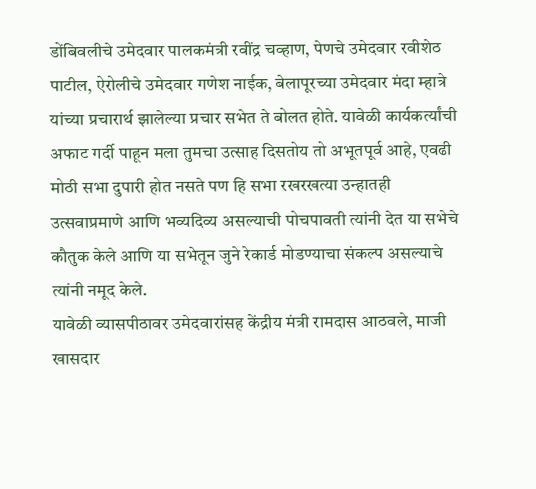डोंबिवलीचे उमेदवार पालकमंत्री रवींद्र चव्हाण, पेणचे उमेदवार रवीशेठ पाटील, ऐरोलीचे उमेदवार गणेश नाईक, बेलापूरच्या उमेदवार मंदा म्हात्रे यांच्या प्रचारार्थ झालेल्या प्रचार सभेत ते बोलत होते. यावेळी कार्यकर्त्यांची अफाट गर्दी पाहून मला तुमचा उत्साह दिसतोय तो अभूतपूर्व आहे, एवढी मोठी सभा दुपारी होत नसते पण हि सभा रखरखत्या उन्हातही उत्सवाप्रमाणे आणि भव्यदिव्य असल्याची पोचपावती त्यांनी देत या सभेचे कौतुक केले आणि या सभेतून जुने रेकार्ड मोडण्याचा संकल्प असल्याचे त्यांनी नमूद केले.
यावेळी व्यासपीठावर उमेदवारांसह केंद्रीय मंत्री रामदास आठवले, माजी खासदार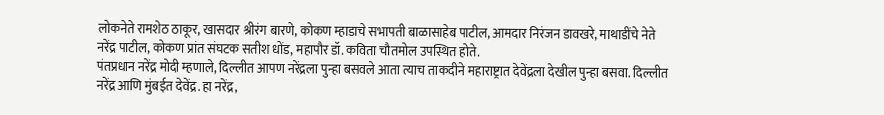लोकनेते रामशेठ ठाकूर, खासदार श्रीरंग बारणे, कोकण म्हाडाचे सभापती बाळासाहेब पाटील, आमदार निरंजन डावखरे, माथाडींचे नेते नरेंद्र पाटील, कोकण प्रांत संघटक सतीश धोंड, महापौर डॉ. कविता चौतमोल उपस्थित होते.
पंतप्रधान नरेंद्र मोदी म्हणाले, दिल्लीत आपण नरेंद्रला पुन्हा बसवले आता त्याच ताकदीने महाराष्ट्रात देवेंद्रला देखील पुन्हा बसवा. दिल्लीत नरेंद्र आणि मुंबईत देवेंद्र. हा नरेंद्र,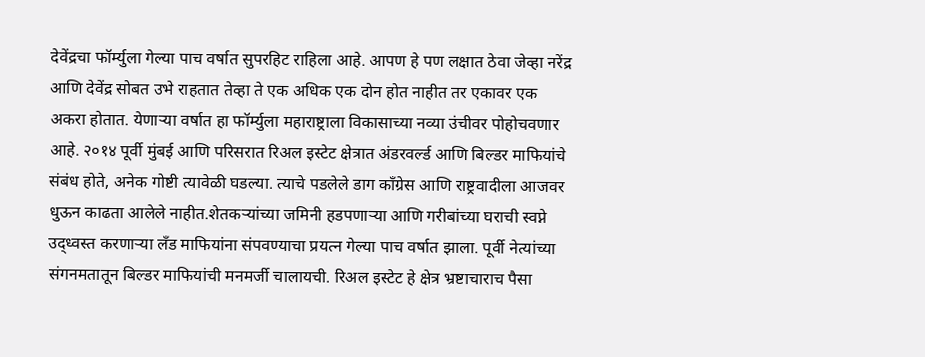देवेंद्रचा फॉर्म्युला गेल्या पाच वर्षात सुपरहिट राहिला आहे. आपण हे पण लक्षात ठेवा जेव्हा नरेंद्र आणि देवेंद्र सोबत उभे राहतात तेव्हा ते एक अधिक एक दोन होत नाहीत तर एकावर एक अकरा होतात. येणाऱ्या वर्षात हा फॉर्म्युला महाराष्ट्राला विकासाच्या नव्या उंचीवर पोहोचवणार आहे. २०१४ पूर्वी मुंबई आणि परिसरात रिअल इस्टेट क्षेत्रात अंडरवर्ल्ड आणि बिल्डर माफियांचे संबंध होते, अनेक गोष्टी त्यावेळी घडल्या. त्याचे पडलेले डाग काँग्रेस आणि राष्ट्रवादीला आजवर धुऊन काढता आलेले नाहीत.शेतकऱ्यांच्या जमिनी हडपणाऱ्या आणि गरीबांच्या घराची स्वप्ने उद्ध्वस्त करणाऱ्या लँड माफियांना संपवण्याचा प्रयत्न गेल्या पाच वर्षात झाला. पूर्वी नेत्यांच्या संगनमतातून बिल्डर माफियांची मनमर्जी चालायची. रिअल इस्टेट हे क्षेत्र भ्रष्टाचाराच पैसा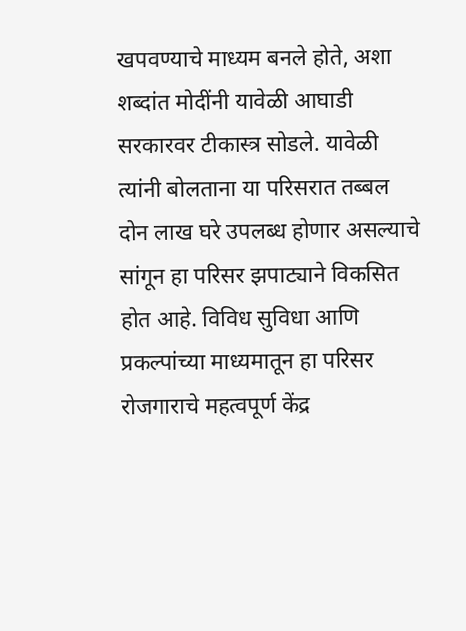खपवण्याचे माध्यम बनले होते, अशा शब्दांत मोदींनी यावेळी आघाडी सरकारवर टीकास्त्र सोडले. यावेळी त्यांनी बोलताना या परिसरात तब्बल दोन लाख घरे उपलब्ध होणार असल्याचे सांगून हा परिसर झपाट्याने विकसित होत आहे. विविध सुविधा आणि प्रकल्पांच्या माध्यमातून हा परिसर रोजगाराचे महत्वपूर्ण केंद्र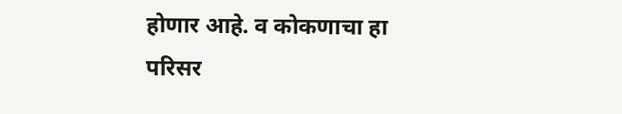होणार आहे. व कोकणाचा हा परिसर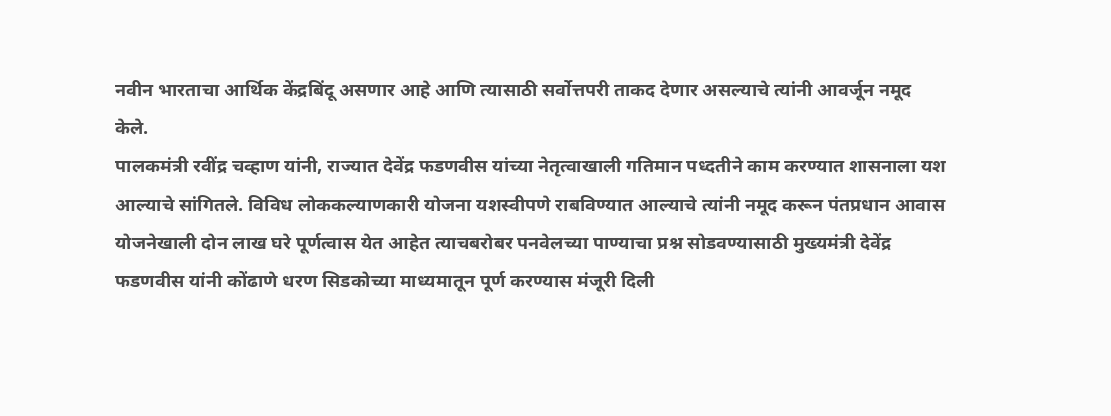नवीन भारताचा आर्थिक केंद्रबिंदू असणार आहे आणि त्यासाठी सर्वोत्तपरी ताकद देणार असल्याचे त्यांनी आवर्जून नमूद केले.
पालकमंत्री रवींद्र चव्हाण यांनी, राज्यात देवेंद्र फडणवीस यांच्या नेतृत्वाखाली गतिमान पध्दतीने काम करण्यात शासनाला यश आल्याचे सांगितले. विविध लोककल्याणकारी योजना यशस्वीपणे राबविण्यात आल्याचे त्यांनी नमूद करून पंतप्रधान आवास योजनेखाली दोन लाख घरे पूर्णत्वास येत आहेत त्याचबरोबर पनवेलच्या पाण्याचा प्रश्न सोडवण्यासाठी मुख्यमंत्री देवेंद्र फडणवीस यांनी कोंढाणे धरण सिडकोच्या माध्यमातून पूर्ण करण्यास मंजूरी दिली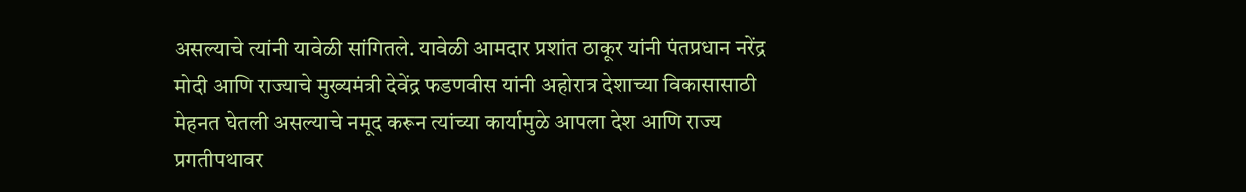असल्याचे त्यांनी यावेळी सांगितले. यावेळी आमदार प्रशांत ठाकूर यांनी पंतप्रधान नरेंद्र मोदी आणि राज्याचे मुख्यमंत्री देवेंद्र फडणवीस यांनी अहोरात्र देशाच्या विकासासाठी मेहनत घेतली असल्याचे नमूद करून त्यांच्या कार्यामुळे आपला देश आणि राज्य प्रगतीपथावर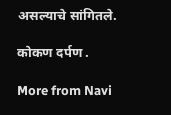असल्याचे सांगितले.

कोकण दर्पण .

More from Navi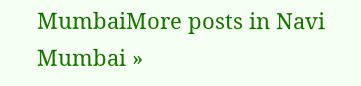MumbaiMore posts in Navi Mumbai »